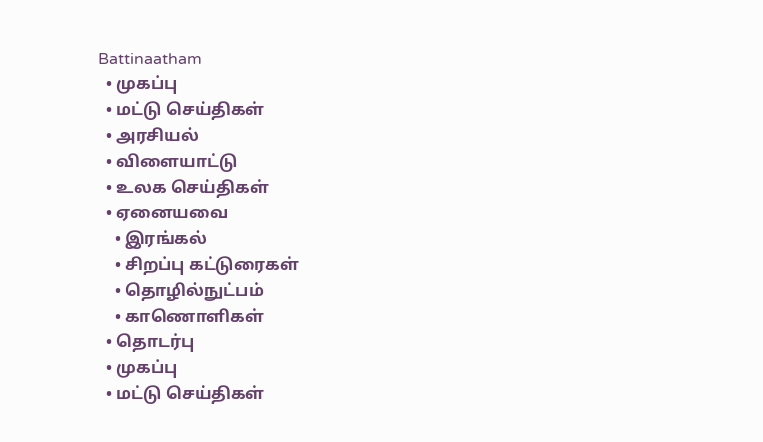Battinaatham
  • முகப்பு
  • மட்டு செய்திகள்
  • அரசியல்
  • விளையாட்டு
  • உலக செய்திகள்
  • ஏனையவை
    • இரங்கல்
    • சிறப்பு கட்டுரைகள்
    • தொழில்நுட்பம்
    • காணொளிகள்
  • தொடர்பு
  • முகப்பு
  • மட்டு செய்திகள்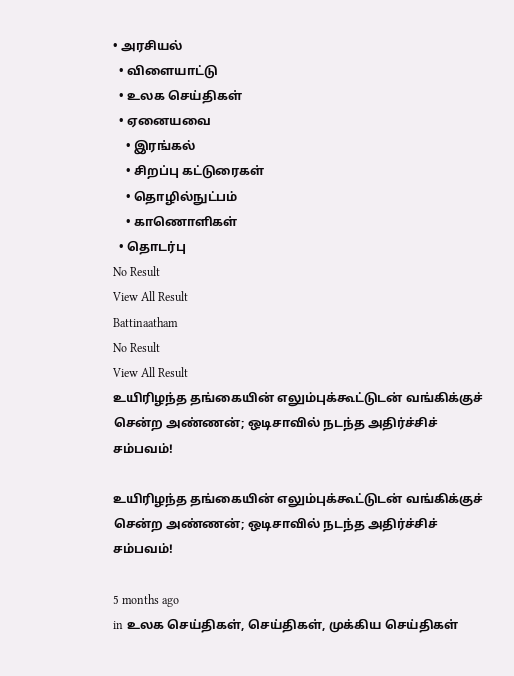• அரசியல்
  • விளையாட்டு
  • உலக செய்திகள்
  • ஏனையவை
    • இரங்கல்
    • சிறப்பு கட்டுரைகள்
    • தொழில்நுட்பம்
    • காணொளிகள்
  • தொடர்பு
No Result
View All Result
Battinaatham
No Result
View All Result
உயிரிழந்த தங்கையின் எலும்புக்கூட்டுடன் வங்கிக்குச் சென்ற அண்ணன்; ஒடிசாவில் நடந்த அதிர்ச்சிச் சம்பவம்!

உயிரிழந்த தங்கையின் எலும்புக்கூட்டுடன் வங்கிக்குச் சென்ற அண்ணன்; ஒடிசாவில் நடந்த அதிர்ச்சிச் சம்பவம்!

5 months ago
in உலக செய்திகள், செய்திகள், முக்கிய செய்திகள்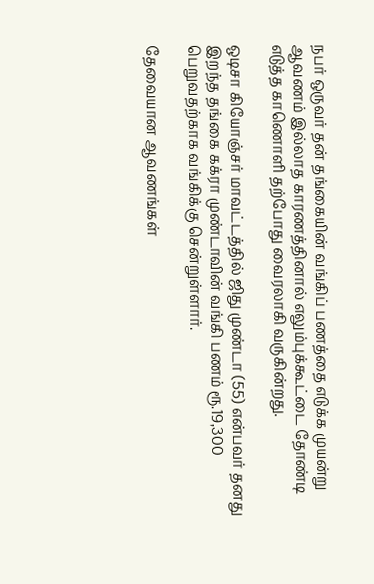நபர் ஒருவர் தன் தங்கையின் வங்கிப் பணத்தை எடுக்க முயன்று ஆவணம் இல்லாத காரணத்தினால் எலும்புக்கூட்டை தோண்டி எடுத்த காணொளி தற்போது வைரலாகி வருகின்றது.

ஒடிசா கியோஞ்சர் மாவட்டத்தில் ஜிது முண்டா (55) என்பவர் தனது இறந்த தங்கை கக்ரா முண்டாவின் வங்கி பணம் ரூ.19,300 பெறுவதற்காக வங்கிக்கு சென்றுள்ளார்.

தேவையான ஆவணங்கள்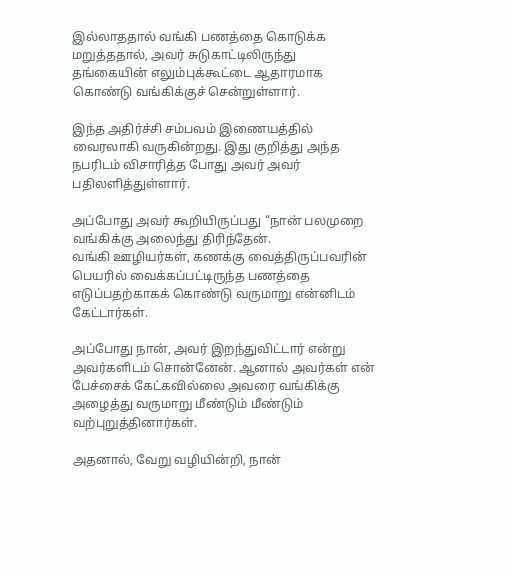இல்லாததால் வங்கி பணத்தை கொடுக்க மறுத்ததால், அவர் சுடுகாட்டிலிருந்து தங்கையின் எலும்புக்கூட்டை ஆதாரமாக கொண்டு வங்கிக்குச் சென்றுள்ளார்.

இந்த அதிர்ச்சி சம்பவம் இணையத்தில் வைரலாகி வருகின்றது. இது குறித்து அந்த நபரிடம் விசாரித்த போது அவர் அவர் பதிலளித்துள்ளார்.

அப்போது அவர் கூறியிருப்பது “நான் பலமுறை வங்கிக்கு அலைந்து திரிந்தேன்.
வங்கி ஊழியர்கள், கணக்கு வைத்திருப்பவரின் பெயரில் வைக்கப்பட்டிருந்த பணத்தை எடுப்பதற்காகக் கொண்டு வருமாறு என்னிடம் கேட்டார்கள்.

அப்போது நான், அவர் இறந்துவிட்டார் என்று அவர்களிடம் சொன்னேன். ஆனால் அவர்கள் என் பேச்சைக் கேட்கவில்லை அவரை வங்கிக்கு அழைத்து வருமாறு மீண்டும் மீண்டும் வற்புறுத்தினார்கள்.

அதனால், வேறு வழியின்றி, நான்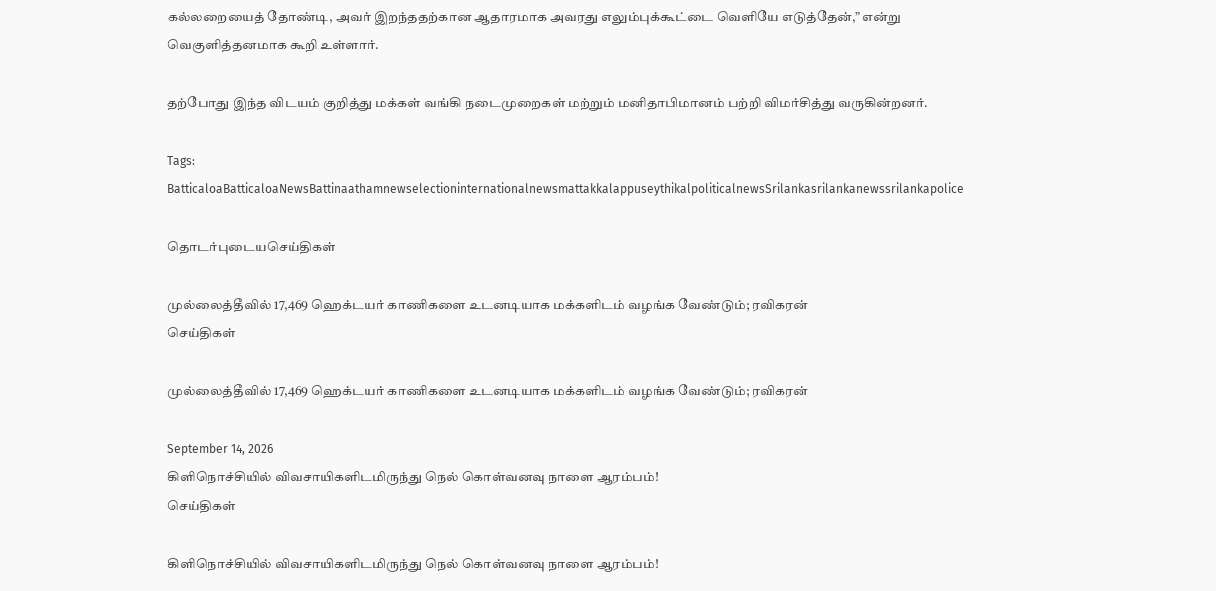கல்லறையைத் தோண்டி, அவர் இறந்ததற்கான ஆதாரமாக அவரது எலும்புக்கூட்டை வெளியே எடுத்தேன்,” என்று வெகுளித்தனமாக கூறி உள்ளார்.

தற்போது இந்த விடயம் குறித்து மக்கள் வங்கி நடைமுறைகள் மற்றும் மனிதாபிமானம் பற்றி விமர்சித்து வருகின்றனர்.

Tags: BatticaloaBatticaloaNewsBattinaathamnewselectioninternationalnewsmattakkalappuseythikalpoliticalnewsSrilankasrilankanewssrilankapolice

தொடர்புடையசெய்திகள்

முல்லைத்தீவில் 17,469 ஹெக்டயர் காணிகளை உடனடியாக மக்களிடம் வழங்க வேண்டும்; ரவிகரன்
செய்திகள்

முல்லைத்தீவில் 17,469 ஹெக்டயர் காணிகளை உடனடியாக மக்களிடம் வழங்க வேண்டும்; ரவிகரன்

September 14, 2026
கிளிநொச்சியில் விவசாயிகளிடமிருந்து நெல் கொள்வனவு நாளை ஆரம்பம்!
செய்திகள்

கிளிநொச்சியில் விவசாயிகளிடமிருந்து நெல் கொள்வனவு நாளை ஆரம்பம்!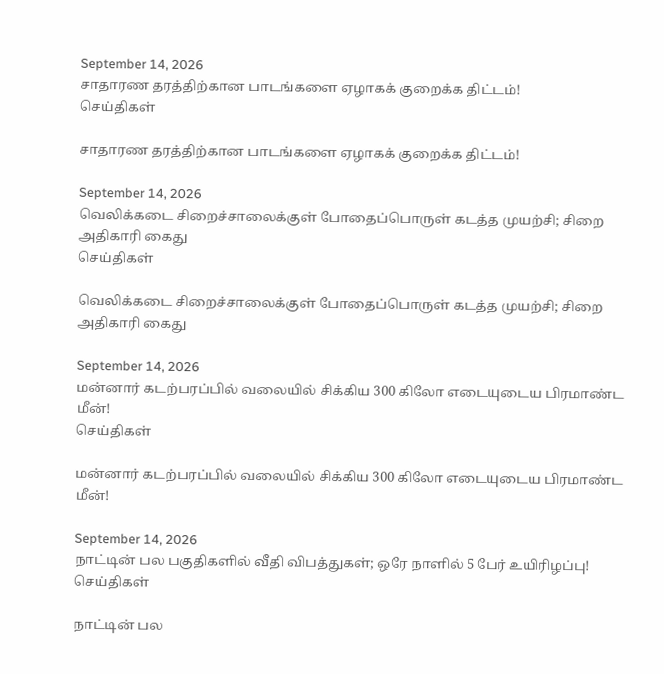September 14, 2026
சாதாரண தரத்திற்கான பாடங்களை ஏழாகக் குறைக்க திட்டம்!
செய்திகள்

சாதாரண தரத்திற்கான பாடங்களை ஏழாகக் குறைக்க திட்டம்!

September 14, 2026
வெலிக்கடை சிறைச்சாலைக்குள் போதைப்பொருள் கடத்த முயற்சி; சிறை அதிகாரி கைது
செய்திகள்

வெலிக்கடை சிறைச்சாலைக்குள் போதைப்பொருள் கடத்த முயற்சி; சிறை அதிகாரி கைது

September 14, 2026
மன்னார் கடற்பரப்பில் வலையில் சிக்கிய 300 கிலோ எடையுடைய பிரமாண்ட மீன்!
செய்திகள்

மன்னார் கடற்பரப்பில் வலையில் சிக்கிய 300 கிலோ எடையுடைய பிரமாண்ட மீன்!

September 14, 2026
நாட்டின் பல பகுதிகளில் வீதி விபத்துகள்; ஒரே நாளில் 5 பேர் உயிரிழப்பு!
செய்திகள்

நாட்டின் பல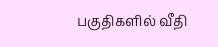பகுதிகளில் வீதி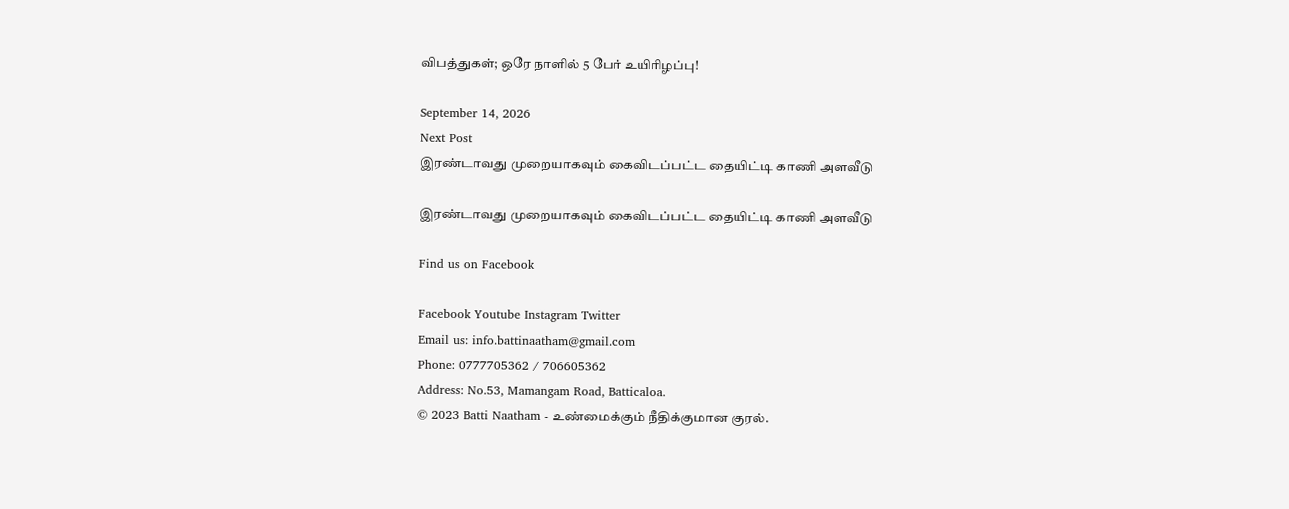விபத்துகள்; ஒரே நாளில் 5 பேர் உயிரிழப்பு!

September 14, 2026
Next Post
இரண்டாவது முறையாகவும் கைவிடப்பட்ட தையிட்டி காணி அளவீடு

இரண்டாவது முறையாகவும் கைவிடப்பட்ட தையிட்டி காணி அளவீடு

Find us on Facebook

Facebook Youtube Instagram Twitter
Email us: info.battinaatham@gmail.com
Phone: 0777705362 / 706605362
Address: No.53, Mamangam Road, Batticaloa.
© 2023 Batti Naatham - உண்மைக்கும் நீதிக்குமான குரல்.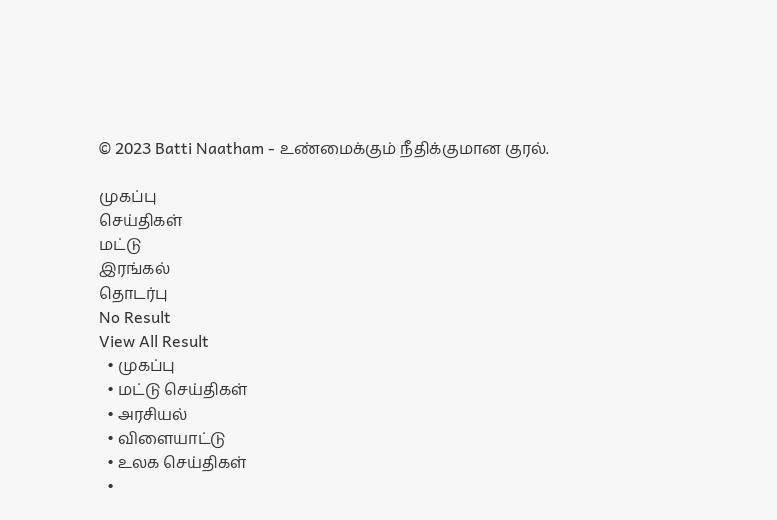© 2023 Batti Naatham - உண்மைக்கும் நீதிக்குமான குரல்.

முகப்பு
செய்திகள்
மட்டு
இரங்கல்
தொடர்பு
No Result
View All Result
  • முகப்பு
  • மட்டு செய்திகள்
  • அரசியல்
  • விளையாட்டு
  • உலக செய்திகள்
  •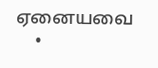ஏனையவை
    •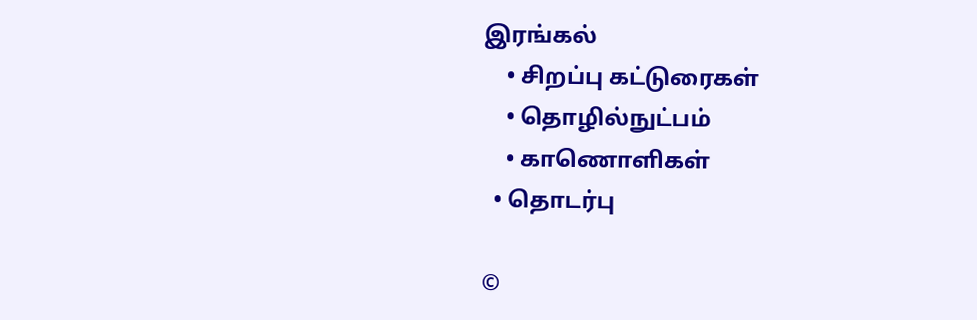இரங்கல்
    • சிறப்பு கட்டுரைகள்
    • தொழில்நுட்பம்
    • காணொளிகள்
  • தொடர்பு

©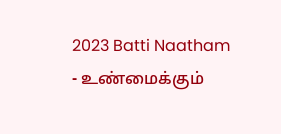2023 Batti Naatham - உண்மைக்கும்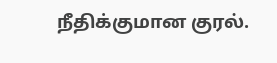நீதிக்குமான குரல்.